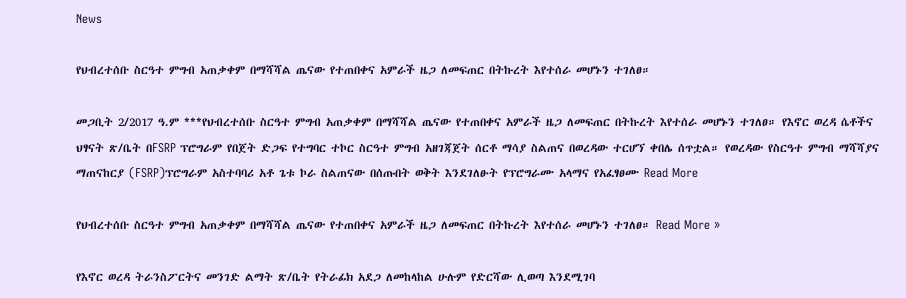News

የህብረተሰቡ ስርዓተ ምግብ አጠቃቀም በማሻሻል ጤናው የተጠበቀና አምራች ዜጋ ለመፍጠር በትኩረት እየተሰራ መሆኑን ተገለፀ።

መጋቢት 2/2017 ዓ.ም ***የህብረተሰቡ ስርዓተ ምግብ አጠቃቀም በማሻሻል ጤናው የተጠበቀና አምራች ዜጋ ለመፍጠር በትኩረት እየተሰራ መሆኑን ተገለፀ። የእኖር ወረዳ ሴቶችና ህፃናት ጽ/ቤት በFSRP ፕሮግራም የበጀት ድጋፍ የተግባር ተኮር ስርዓተ ምግብ አዘገጃጀት ሰርቶ ማሳያ ስልጠና በወረዳው ተርሆኘ ቀበሌ ሰጥቷል። የወረዳው የስርዓተ ምግብ ማሻሻያና ማጠናከርያ (FSRP)ፕሮግራም አስተባባሪ አቶ ጌቱ ኮራ ስልጠናው በሰጡበት ወቅት እንደገለፁት የፕሮግራሙ አላማና የአፈፃፀሙ Read More

የህብረተሰቡ ስርዓተ ምግብ አጠቃቀም በማሻሻል ጤናው የተጠበቀና አምራች ዜጋ ለመፍጠር በትኩረት እየተሰራ መሆኑን ተገለፀ። Read More »

የእኖር ወረዳ ትራንስፖርትና መንገድ ልማት ጽ/ቤት የትራፊክ አደጋ ለመከላከል ሁሉም የድርሻው ሊወጣ እንደሚገባ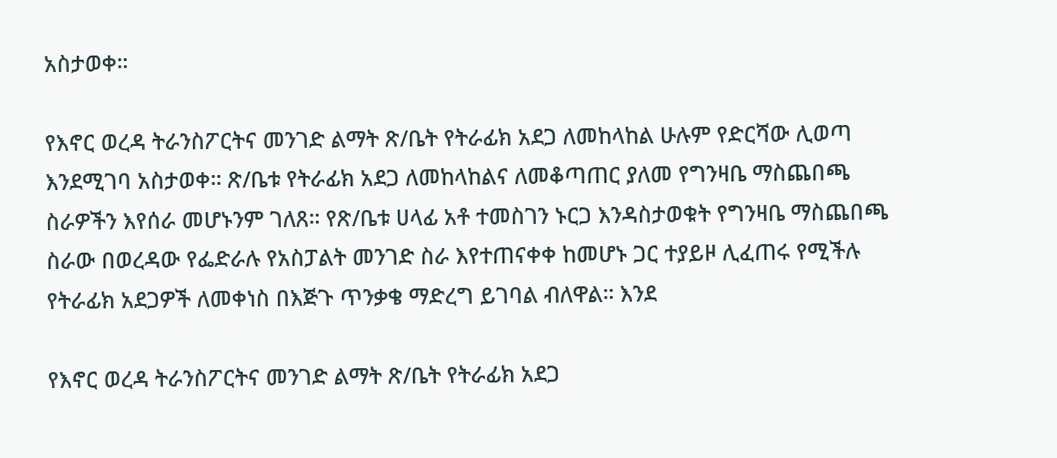አስታወቀ።

የእኖር ወረዳ ትራንስፖርትና መንገድ ልማት ጽ/ቤት የትራፊክ አደጋ ለመከላከል ሁሉም የድርሻው ሊወጣ እንደሚገባ አስታወቀ። ጽ/ቤቱ የትራፊክ አደጋ ለመከላከልና ለመቆጣጠር ያለመ የግንዛቤ ማስጨበጫ ስራዎችን እየሰራ መሆኑንም ገለጸ። የጽ/ቤቱ ሀላፊ አቶ ተመስገን ኑርጋ እንዳስታወቁት የግንዛቤ ማስጨበጫ ስራው በወረዳው የፌድራሉ የአስፓልት መንገድ ስራ እየተጠናቀቀ ከመሆኑ ጋር ተያይዞ ሊፈጠሩ የሚችሉ የትራፊክ አደጋዎች ለመቀነስ በእጅጉ ጥንቃቄ ማድረግ ይገባል ብለዋል። እንደ

የእኖር ወረዳ ትራንስፖርትና መንገድ ልማት ጽ/ቤት የትራፊክ አደጋ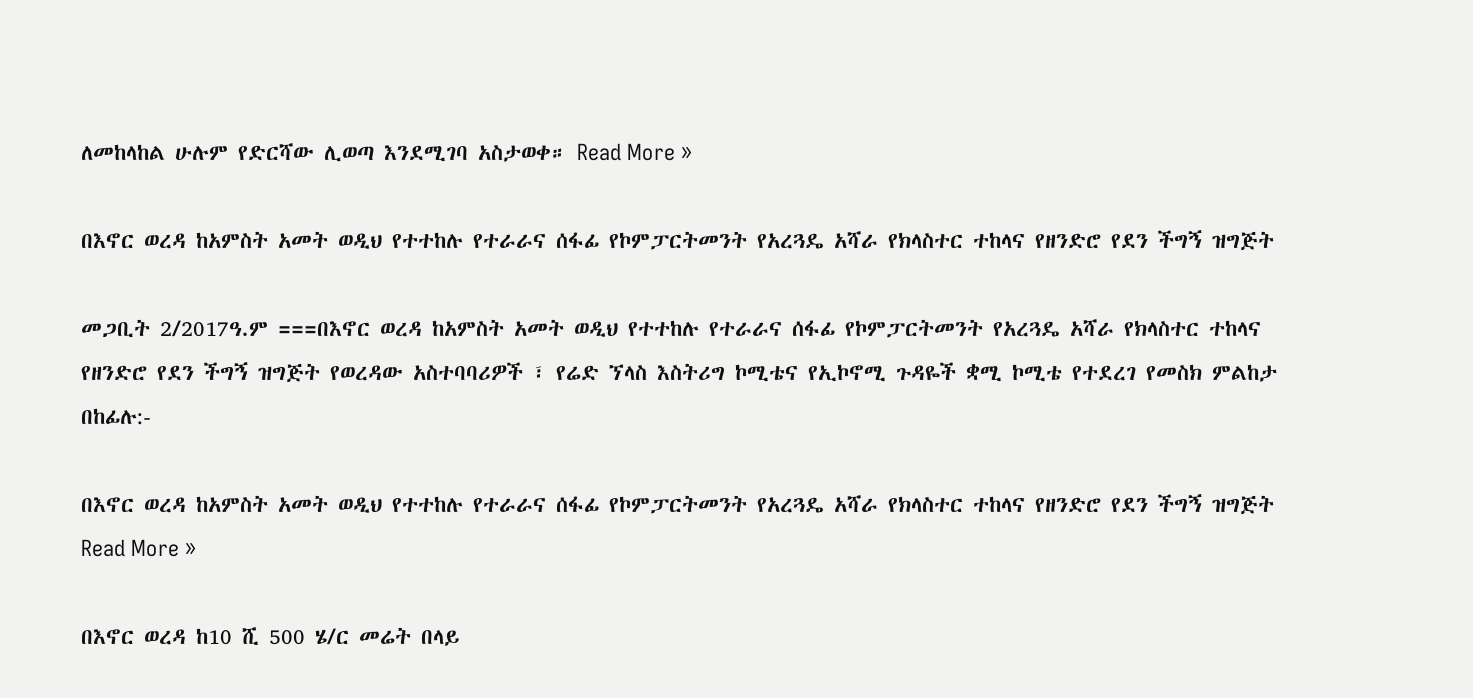ለመከላከል ሁሉም የድርሻው ሊወጣ እንደሚገባ አስታወቀ። Read More »

በእኖር ወረዳ ከአምስት አመት ወዲህ የተተከሉ የተራራና ሰፋፊ የኮምፓርትመንት የአረጓዴ አሻራ የክላስተር ተከላና የዘንድሮ የደን ችግኝ ዝግጅት

መጋቢት 2/2017ዓ.ም ===በእኖር ወረዳ ከአምስት አመት ወዲህ የተተከሉ የተራራና ሰፋፊ የኮምፓርትመንት የአረጓዴ አሻራ የክላስተር ተከላና የዘንድሮ የደን ችግኝ ዝግጅት የወረዳው አስተባባሪዎች ፣ የሬድ ኘላስ እስትሪግ ኮሚቴና የኢኮኖሚ ጉዳዬች ቋሚ ኮሚቴ የተደረገ የመስክ ምልከታ በከፊሉ:-

በእኖር ወረዳ ከአምስት አመት ወዲህ የተተከሉ የተራራና ሰፋፊ የኮምፓርትመንት የአረጓዴ አሻራ የክላስተር ተከላና የዘንድሮ የደን ችግኝ ዝግጅት Read More »

በእኖር ወረዳ ከ10 ሺ 500 ሄ/ር መሬት በላይ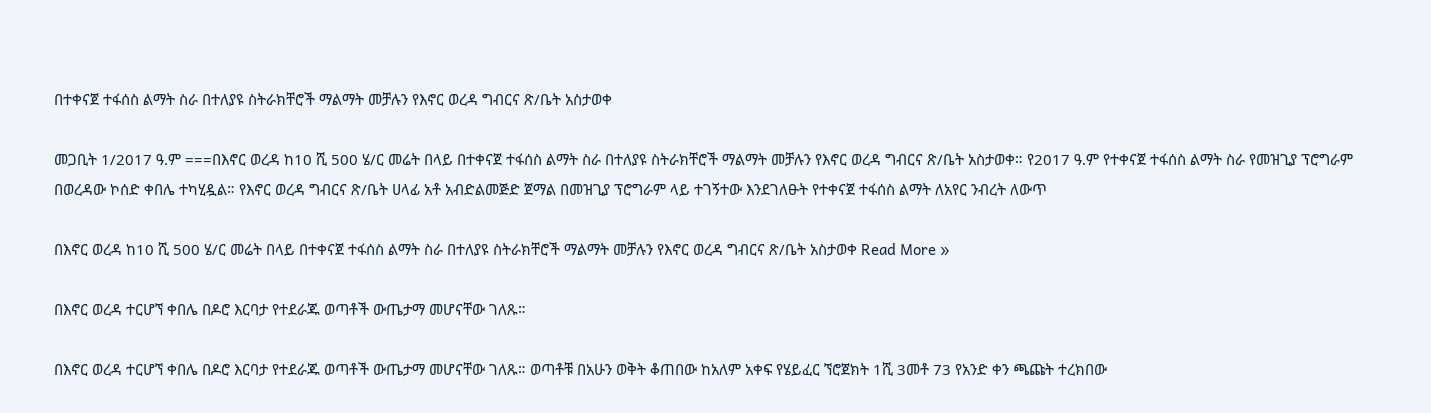በተቀናጀ ተፋሰስ ልማት ስራ በተለያዩ ስትራክቸሮች ማልማት መቻሉን የእኖር ወረዳ ግብርና ጽ/ቤት አስታወቀ

መጋቢት 1/2017 ዓ.ም ===በእኖር ወረዳ ከ10 ሺ 500 ሄ/ር መሬት በላይ በተቀናጀ ተፋሰስ ልማት ስራ በተለያዩ ስትራክቸሮች ማልማት መቻሉን የእኖር ወረዳ ግብርና ጽ/ቤት አስታወቀ። የ2017 ዓ.ም የተቀናጀ ተፋሰስ ልማት ስራ የመዝጊያ ፕሮግራም በወረዳው ኮሰድ ቀበሌ ተካሂዷል። የእኖር ወረዳ ግብርና ጽ/ቤት ሀላፊ አቶ አብድልመጅድ ጀማል በመዝጊያ ፕሮግራም ላይ ተገኝተው እንደገለፁት የተቀናጀ ተፋሰስ ልማት ለአየር ንብረት ለውጥ

በእኖር ወረዳ ከ10 ሺ 500 ሄ/ር መሬት በላይ በተቀናጀ ተፋሰስ ልማት ስራ በተለያዩ ስትራክቸሮች ማልማት መቻሉን የእኖር ወረዳ ግብርና ጽ/ቤት አስታወቀ Read More »

በእኖር ወረዳ ተርሆኘ ቀበሌ በዶሮ እርባታ የተደራጁ ወጣቶች ውጤታማ መሆናቸው ገለጹ።

በእኖር ወረዳ ተርሆኘ ቀበሌ በዶሮ እርባታ የተደራጁ ወጣቶች ውጤታማ መሆናቸው ገለጹ። ወጣቶቹ በአሁን ወቅት ቆጠበው ከአለም አቀፍ የሄይፈር ኘሮጀክት 1ሺ 3መቶ 73 የአንድ ቀን ጫጩት ተረክበው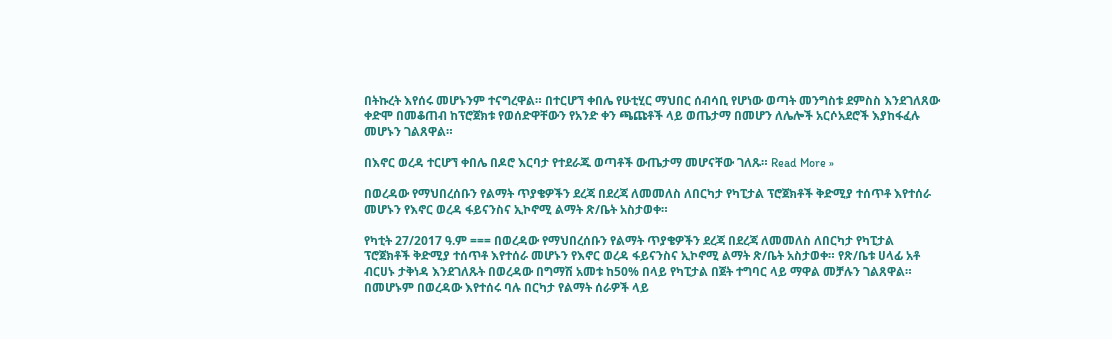በትኩረት እየሰሩ መሆኑንም ተናግረዋል። በተርሆኘ ቀበሌ የሁቲሂር ማህበር ሰብሳቢ የሆነው ወጣት መንግስቱ ደምስስ እንደገለጸው ቀድሞ በመቆጠብ ከፕሮጀክቱ የወሰድዋቸውን የአንድ ቀን ጫጩቶች ላይ ወጤታማ በመሆን ለሌሎች አርሶአደሮች እያከፋፈሉ መሆኑን ገልጸዋል።

በእኖር ወረዳ ተርሆኘ ቀበሌ በዶሮ እርባታ የተደራጁ ወጣቶች ውጤታማ መሆናቸው ገለጹ። Read More »

በወረዳው የማህበረሰቡን የልማት ጥያቄዎችን ደረጃ በደረጃ ለመመለስ ለበርካታ የካፒታል ፕሮጀክቶች ቅድሚያ ተሰጥቶ እየተሰራ መሆኑን የእኖር ወረዳ ፋይናንስና ኢኮኖሚ ልማት ጽ/ቤት አስታወቀ።

የካቲት 27/2017 ዓ.ም === በወረዳው የማህበረሰቡን የልማት ጥያቄዎችን ደረጃ በደረጃ ለመመለስ ለበርካታ የካፒታል ፕሮጀክቶች ቅድሚያ ተሰጥቶ እየተሰራ መሆኑን የእኖር ወረዳ ፋይናንስና ኢኮኖሚ ልማት ጽ/ቤት አስታወቀ። የጽ/ቤቱ ሀላፊ አቶ ብርሀኑ ታቅነዳ እንደገለጹት በወረዳው በግማሽ አመቱ ከ50% በላይ የካፒታል በጀት ተግባር ላይ ማዋል መቻሉን ገልጸዋል። በመሆኑም በወረዳው እየተሰሩ ባሉ በርካታ የልማት ሰራዎች ላይ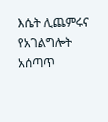እሴት ሊጨምሩና የአገልግሎት አሰጣጥ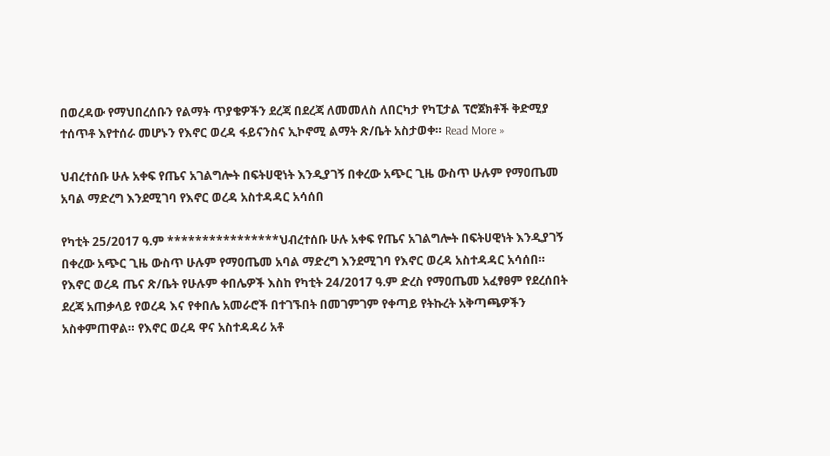በወረዳው የማህበረሰቡን የልማት ጥያቄዎችን ደረጃ በደረጃ ለመመለስ ለበርካታ የካፒታል ፕሮጀክቶች ቅድሚያ ተሰጥቶ እየተሰራ መሆኑን የእኖር ወረዳ ፋይናንስና ኢኮኖሚ ልማት ጽ/ቤት አስታወቀ። Read More »

ህብረተሰቡ ሁሉ አቀፍ የጤና አገልግሎት በፍትሀዊነት እንዲያገኝ በቀረው አጭር ጊዜ ውስጥ ሁሉም የማዐጤመ አባል ማድረግ እንደሚገባ የእኖር ወረዳ አስተዳዳር አሳሰበ

የካቲት 25/2017 ዓ.ም ****************ህብረተሰቡ ሁሉ አቀፍ የጤና አገልግሎት በፍትሀዊነት እንዲያገኝ በቀረው አጭር ጊዜ ውስጥ ሁሉም የማዐጤመ አባል ማድረግ እንደሚገባ የእኖር ወረዳ አስተዳዳር አሳሰበ። የእኖር ወረዳ ጤና ጽ/ቤት የሁሉም ቀበሌዎች እስከ የካቲት 24/2017 ዓ.ም ድረስ የማዐጤመ አፈፃፀም የደረሰበት ደረጃ አጠቃላይ የወረዳ እና የቀበሌ አመራሮች በተገኙበት በመገምገም የቀጣይ የትኩረት አቅጣጫዎችን አስቀምጠዋል። የእኖር ወረዳ ዋና አስተዳዳሪ አቶ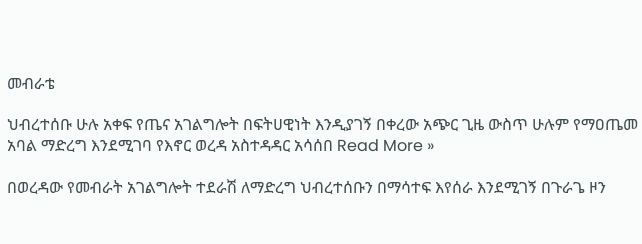መብራቴ

ህብረተሰቡ ሁሉ አቀፍ የጤና አገልግሎት በፍትሀዊነት እንዲያገኝ በቀረው አጭር ጊዜ ውስጥ ሁሉም የማዐጤመ አባል ማድረግ እንደሚገባ የእኖር ወረዳ አስተዳዳር አሳሰበ Read More »

በወረዳው የመብራት አገልግሎት ተደራሽ ለማድረግ ህብረተሰቡን በማሳተፍ እየሰራ እንደሚገኝ በጉራጌ ዞን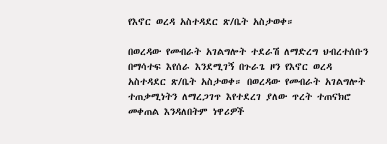የእኖር ወረዳ አስተዳደር ጽ/ቤት አስታወቀ።

በወረዳው የመብራት አገልግሎት ተደራሽ ለማድረግ ህብረተሰቡን በማሳተፍ እየሰራ እንደሚገኝ በጉራጌ ዞን የእኖር ወረዳ አስተዳደር ጽ/ቤት አስታወቀ። በወረዳው የመብራት አገልግሎት ተጠቃሚነትን ለማረጋገጥ እየተደረገ ያለው ጥረት ተጠናክሮ መቀጠል እንዳለበትም ነዋሪዎች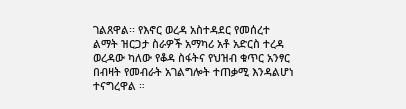ገልጸዋል፡፡ የእኖር ወረዳ አስተዳደር የመሰረተ ልማት ዝርጋታ ስራዎች አማካሪ አቶ አድርስ ተረዳ ወረዳው ካለው የቆዳ ስፋትና የህዝብ ቁጥር አንፃር በብዛት የመብራት አገልግሎት ተጠቃሚ እንዳልሆነ ተናግረዋል ።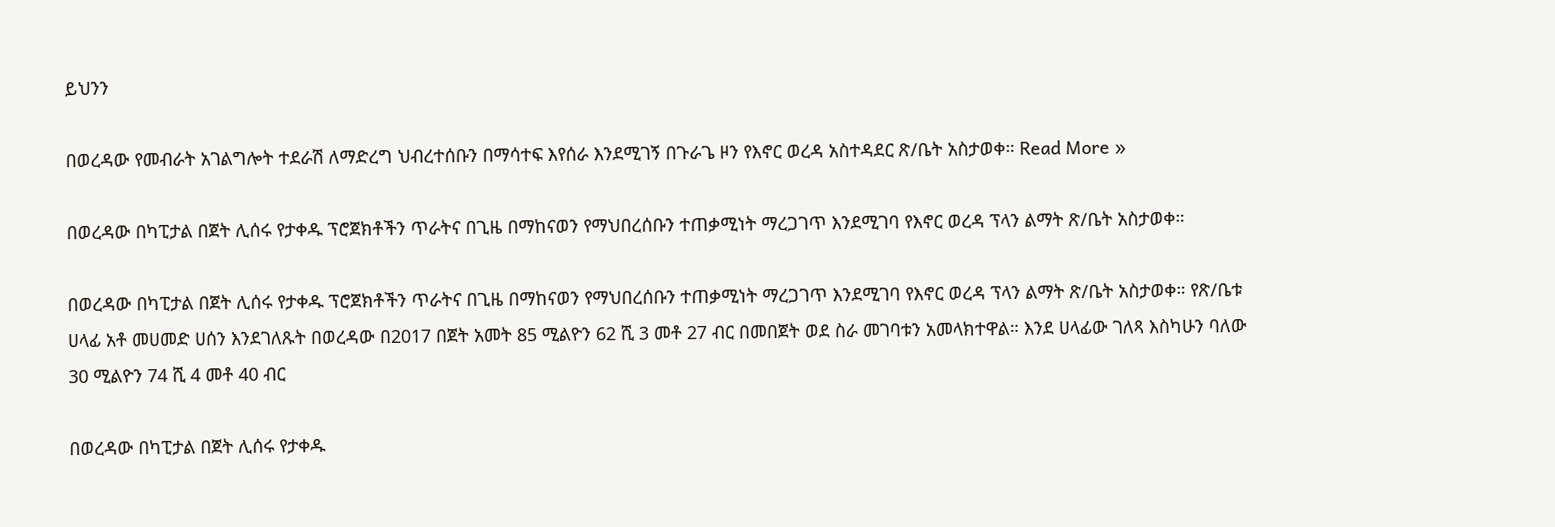ይህንን

በወረዳው የመብራት አገልግሎት ተደራሽ ለማድረግ ህብረተሰቡን በማሳተፍ እየሰራ እንደሚገኝ በጉራጌ ዞን የእኖር ወረዳ አስተዳደር ጽ/ቤት አስታወቀ። Read More »

በወረዳው በካፒታል በጀት ሊሰሩ የታቀዱ ፕሮጀክቶችን ጥራትና በጊዜ በማከናወን የማህበረሰቡን ተጠቃሚነት ማረጋገጥ እንደሚገባ የእኖር ወረዳ ፕላን ልማት ጽ/ቤት አስታወቀ።

በወረዳው በካፒታል በጀት ሊሰሩ የታቀዱ ፕሮጀክቶችን ጥራትና በጊዜ በማከናወን የማህበረሰቡን ተጠቃሚነት ማረጋገጥ እንደሚገባ የእኖር ወረዳ ፕላን ልማት ጽ/ቤት አስታወቀ። የጽ/ቤቱ ሀላፊ አቶ መሀመድ ሀሰን እንደገለጹት በወረዳው በ2017 በጀት አመት 85 ሚልዮን 62 ሺ 3 መቶ 27 ብር በመበጀት ወደ ስራ መገባቱን አመላክተዋል። እንደ ሀላፊው ገለጻ እስካሁን ባለው 30 ሚልዮን 74 ሺ 4 መቶ 40 ብር

በወረዳው በካፒታል በጀት ሊሰሩ የታቀዱ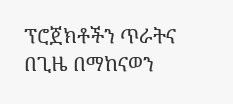ፕሮጀክቶችን ጥራትና በጊዜ በማከናወን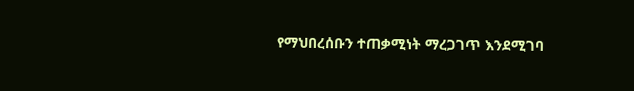የማህበረሰቡን ተጠቃሚነት ማረጋገጥ እንደሚገባ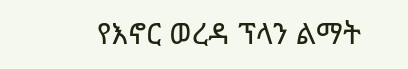የእኖር ወረዳ ፕላን ልማት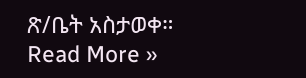ጽ/ቤት አስታወቀ። Read More »